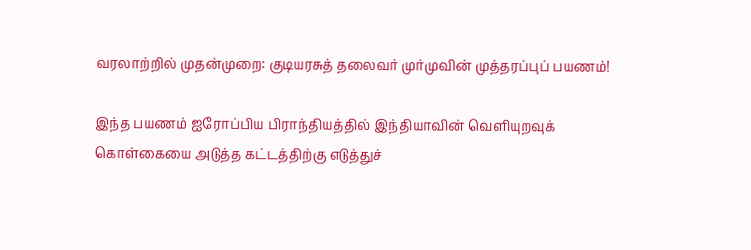வரலாற்றில் முதன்முறை: குடியரசுத் தலைவர் முர்முவின் முத்தரப்புப் பயணம்!

இந்த பயணம் ஐரோப்பிய பிராந்தியத்தில் இந்தியாவின் வெளியுறவுக் கொள்கையை அடுத்த கட்டத்திற்கு எடுத்துச்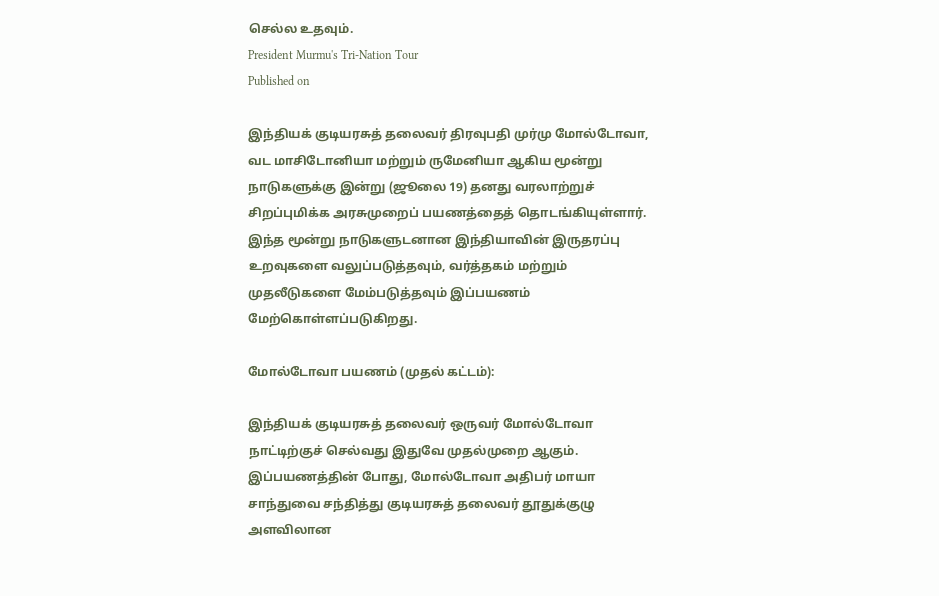செல்ல உதவும்.
President Murmu's Tri-Nation Tour
Published on

இந்தியக் குடியரசுத் தலைவர் திரவுபதி முர்மு மோல்டோவா, வட மாசிடோனியா மற்றும் ருமேனியா ஆகிய மூன்று நாடுகளுக்கு இன்று (ஜூலை 19) தனது வரலாற்றுச் சிறப்புமிக்க அரசுமுறைப் பயணத்தைத் தொடங்கியுள்ளார். இந்த மூன்று நாடுகளுடனான இந்தியாவின் இருதரப்பு உறவுகளை வலுப்படுத்தவும், வர்த்தகம் மற்றும் முதலீடுகளை மேம்படுத்தவும் இப்பயணம் மேற்கொள்ளப்படுகிறது.

மோல்டோவா பயணம் (முதல் கட்டம்):

இந்தியக் குடியரசுத் தலைவர் ஒருவர் மோல்டோவா நாட்டிற்குச் செல்வது இதுவே முதல்முறை ஆகும். இப்பயணத்தின் போது, மோல்டோவா அதிபர் மாயா சாந்துவை சந்தித்து குடியரசுத் தலைவர் தூதுக்குழு அளவிலான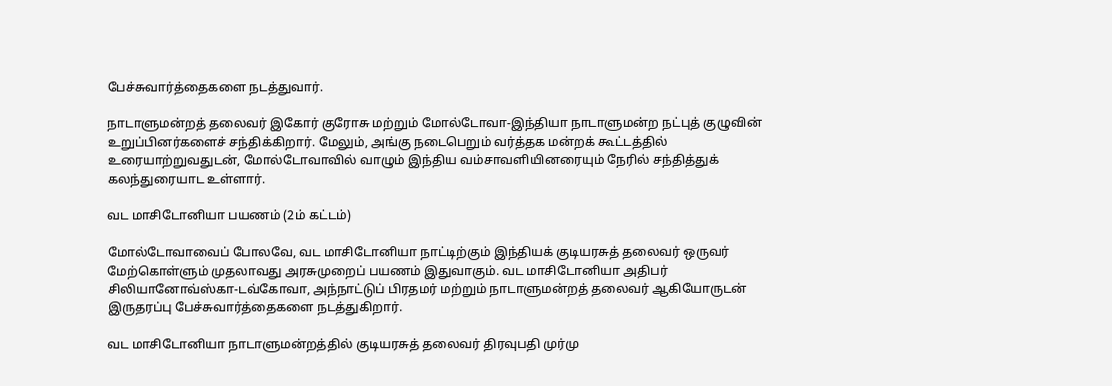பேச்சுவார்த்தைகளை நடத்துவார்.

நாடாளுமன்றத் தலைவர் இகோர் குரோசு மற்றும் மோல்டோவா-இந்தியா நாடாளுமன்ற நட்புத் குழுவின் உறுப்பினர்களைச் சந்திக்கிறார். மேலும், அங்கு நடைபெறும் வர்த்தக மன்றக் கூட்டத்தில் உரையாற்றுவதுடன், மோல்டோவாவில் வாழும் இந்திய வம்சாவளியினரையும் நேரில் சந்தித்துக் கலந்துரையாட உள்ளார்.

வட மாசிடோனியா பயணம் (2ம் கட்டம்)

மோல்டோவாவைப் போலவே, வட மாசிடோனியா நாட்டிற்கும் இந்தியக் குடியரசுத் தலைவர் ஒருவர் மேற்கொள்ளும் முதலாவது அரசுமுறைப் பயணம் இதுவாகும். வட மாசிடோனியா அதிபர் சிலியானோவ்ஸ்கா-டவ்கோவா, அந்நாட்டுப் பிரதமர் மற்றும் நாடாளுமன்றத் தலைவர் ஆகியோருடன் இருதரப்பு பேச்சுவார்த்தைகளை நடத்துகிறார்.

வட மாசிடோனியா நாடாளுமன்றத்தில் குடியரசுத் தலைவர் திரவுபதி முர்மு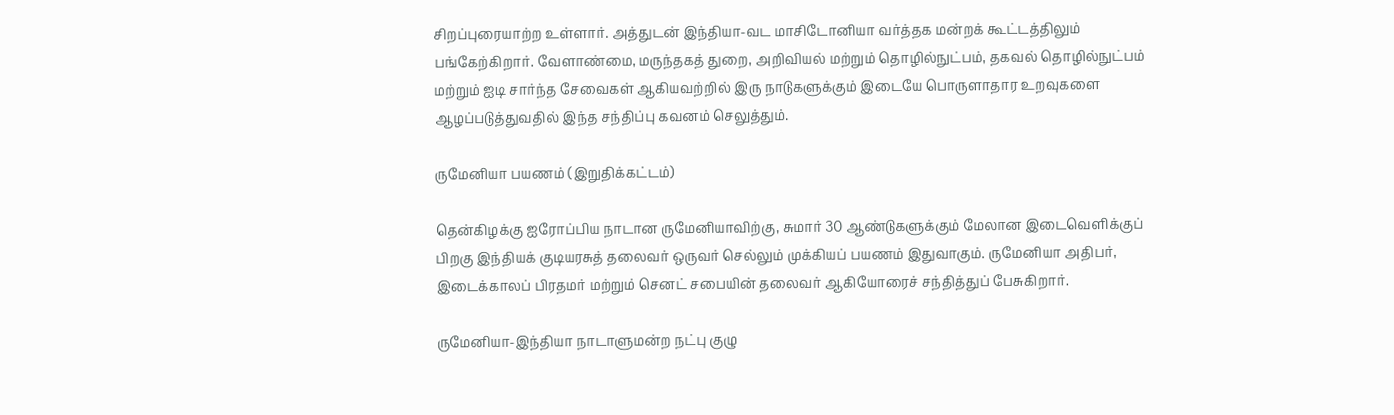சிறப்புரையாற்ற உள்ளார். அத்துடன் இந்தியா-வட மாசிடோனியா வர்த்தக மன்றக் கூட்டத்திலும் பங்கேற்கிறார். வேளாண்மை, மருந்தகத் துறை, அறிவியல் மற்றும் தொழில்நுட்பம், தகவல் தொழில்நுட்பம் மற்றும் ஐடி சார்ந்த சேவைகள் ஆகியவற்றில் இரு நாடுகளுக்கும் இடையே பொருளாதார உறவுகளை ஆழப்படுத்துவதில் இந்த சந்திப்பு கவனம் செலுத்தும்.

ருமேனியா பயணம் (இறுதிக்கட்டம்)

தென்கிழக்கு ஐரோப்பிய நாடான ருமேனியாவிற்கு, சுமார் 30 ஆண்டுகளுக்கும் மேலான இடைவெளிக்குப் பிறகு இந்தியக் குடியரசுத் தலைவர் ஒருவர் செல்லும் முக்கியப் பயணம் இதுவாகும். ருமேனியா அதிபர், இடைக்காலப் பிரதமர் மற்றும் செனட் சபையின் தலைவர் ஆகியோரைச் சந்தித்துப் பேசுகிறார்.

ருமேனியா-இந்தியா நாடாளுமன்ற நட்பு குழு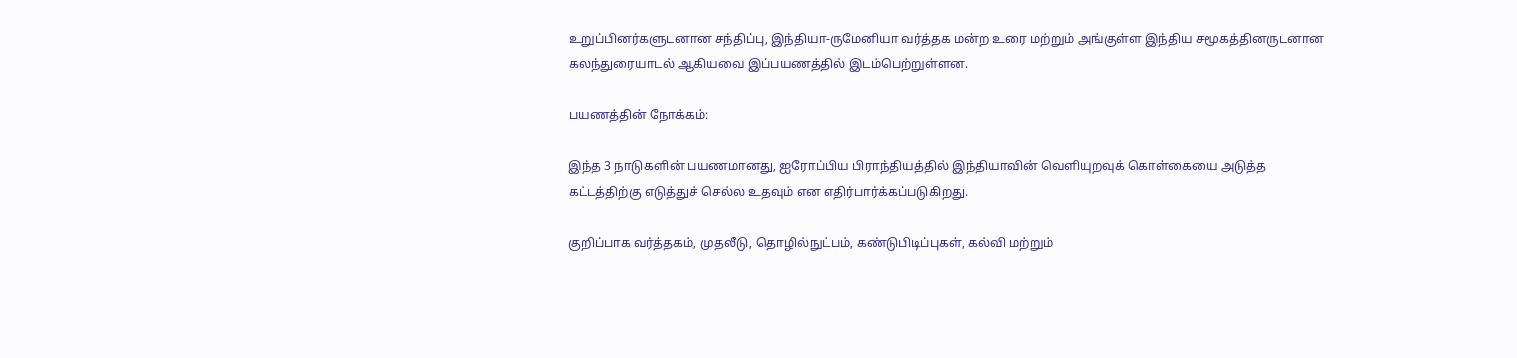உறுப்பினர்களுடனான சந்திப்பு, இந்தியா-ருமேனியா வர்த்தக மன்ற உரை மற்றும் அங்குள்ள இந்திய சமூகத்தினருடனான கலந்துரையாடல் ஆகியவை இப்பயணத்தில் இடம்பெற்றுள்ளன.

பயணத்தின் நோக்கம்:

இந்த 3 நாடுகளின் பயணமானது, ஐரோப்பிய பிராந்தியத்தில் இந்தியாவின் வெளியுறவுக் கொள்கையை அடுத்த கட்டத்திற்கு எடுத்துச் செல்ல உதவும் என எதிர்பார்க்கப்படுகிறது.

குறிப்பாக வர்த்தகம், முதலீடு, தொழில்நுட்பம், கண்டுபிடிப்புகள், கல்வி மற்றும்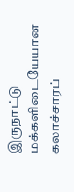இருநாட்டு மக்களிடையேயான கலாச்சாரப்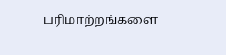பரிமாற்றங்களை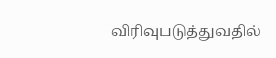விரிவுபடுத்துவதில்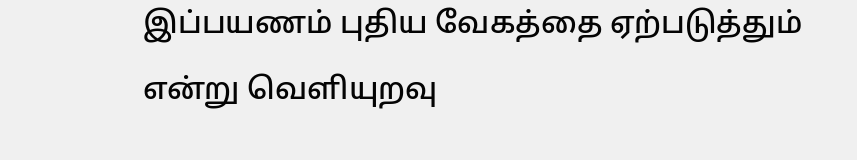இப்பயணம் புதிய வேகத்தை ஏற்படுத்தும் என்று வெளியுறவு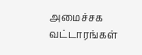அமைச்சக வட்டாரங்கள்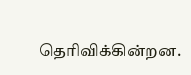தெரிவிக்கின்றன.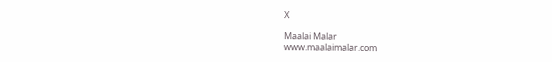X

Maalai Malar
www.maalaimalar.com